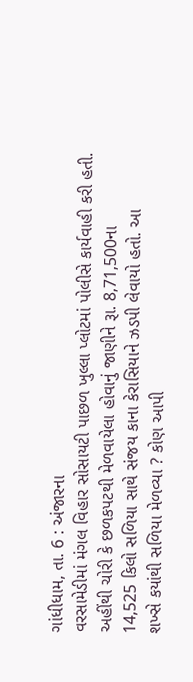ગાંધીધામ, તા. 6 : અંજારના
વરસામેડીમાં મંગલ વિહાર સોસાયટી પાછળ ખુલ્લા પ્લોટમાં પોલીસે કાર્યવાહી કરી હતી.
અહીંથી ચોરી કે છળકપટથી મેળવાયેલા હોવાનું જાણીને રૂા. 8,71,500ના
14,525 કિલો સળિયા સાથે સંજય કાના કેરાસિયાને ઝડપી લેવાયો હતો. આ
શખ્સે કયાંથી સળિયા મેળવ્યા ? કોણ આપી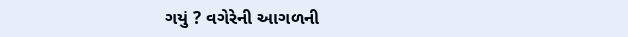ગયું ? વગેરેની આગળની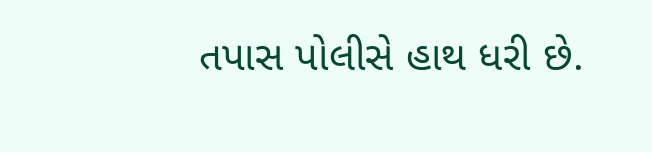તપાસ પોલીસે હાથ ધરી છે.